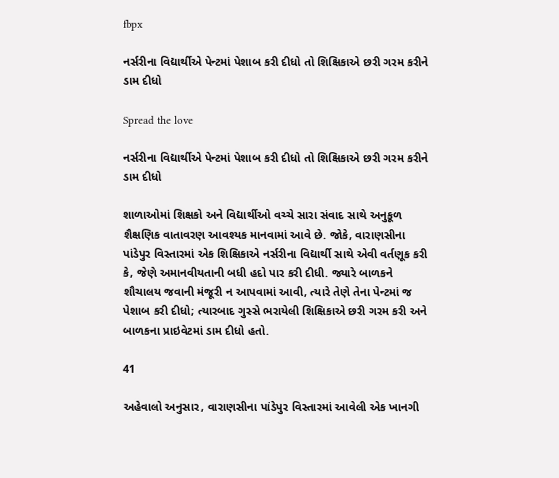fbpx

નર્સરીના વિદ્યાર્થીએ પેન્ટમાં પેશાબ કરી દીધો તો શિક્ષિકાએ છરી ગરમ કરીને ડામ દીધો

Spread the love

નર્સરીના વિદ્યાર્થીએ પેન્ટમાં પેશાબ કરી દીધો તો શિક્ષિકાએ છરી ગરમ કરીને ડામ દીધો

શાળાઓમાં શિક્ષકો અને વિદ્યાર્થીઓ વચ્ચે સારા સંવાદ સાથે અનુકૂળ શૈક્ષણિક વાતાવરણ આવશ્યક માનવામાં આવે છે. જોકે, વારાણસીના પાંડેપુર વિસ્તારમાં એક શિક્ષિકાએ નર્સરીના વિદ્યાર્થી સાથે એવી વર્તણૂક કરી કે, જેણે અમાનવીયતાની બધી હદો પાર કરી દીધી. જ્યારે બાળકને શૌચાલય જવાની મંજૂરી ન આપવામાં આવી, ત્યારે તેણે તેના પેન્ટમાં જ પેશાબ કરી દીધો; ત્યારબાદ ગુસ્સે ભરાયેલી શિક્ષિકાએ છરી ગરમ કરી અને બાળકના પ્રાઇવેટમાં ડામ દીધો હતો.

41

અહેવાલો અનુસાર, વારાણસીના પાંડેપુર વિસ્તારમાં આવેલી એક ખાનગી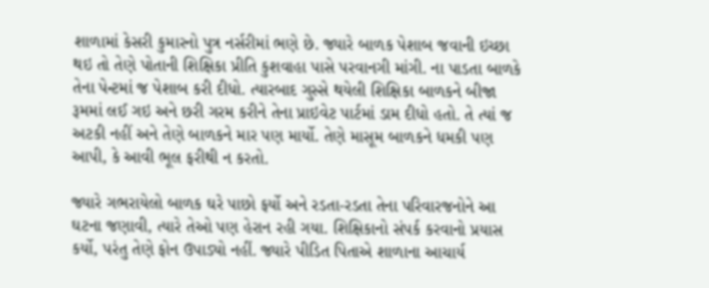શાળામાં કેસરી કુમારનો પુત્ર નર્સરીમાં ભણે છે. જ્યારે બાળક પેશાબ જવાની ઇચ્છા થઇ તો તેણે પોતાની શિક્ષિકા પ્રીતિ કુશવાહા પાસે પરવાનગી માંગી. ના પાડતા બાળકે તેના પેન્ટમાં જ પેશાબ કરી દીધો. ત્યારબાદ ગુસ્સે થયેલી શિક્ષિકા બાળકને બીજા રૂમમાં લઈ ગઇ અને છરી ગરમ કરીને તેના પ્રાઇવેટ પાર્ટમાં ડામ દીધો હતો. તે ત્યાં જ અટકી નહીં અને તેણે બાળકને માર પણ માર્યો. તેણે માસૂમ બાળકને ધમકી પણ આપી, કે આવી ભૂલ ફરીથી ન કરતો.

જ્યારે ગભરાયેલો બાળક ઘરે પાછો ફર્યો અને રડતા-રડતા તેના પરિવારજનોને આ ઘટના જણાવી, ત્યારે તેઓ પણ હેરાન રહી ગયા. શિક્ષિકાનો સંપર્ક કરવાનો પ્રયાસ કર્યો, પરંતુ તેણે ફોન ઉપાડ્યો નહીં. જ્યારે પીડિત પિતાએ શાળાના આચાર્ય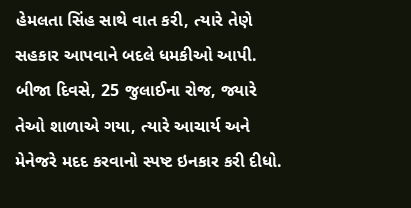હેમલતા સિંહ સાથે વાત કરી, ત્યારે તેણે સહકાર આપવાને બદલે ધમકીઓ આપી. બીજા દિવસે, 25 જુલાઈના રોજ, જ્યારે તેઓ શાળાએ ગયા, ત્યારે આચાર્ય અને મેનેજરે મદદ કરવાનો સ્પષ્ટ ઇનકાર કરી દીધો.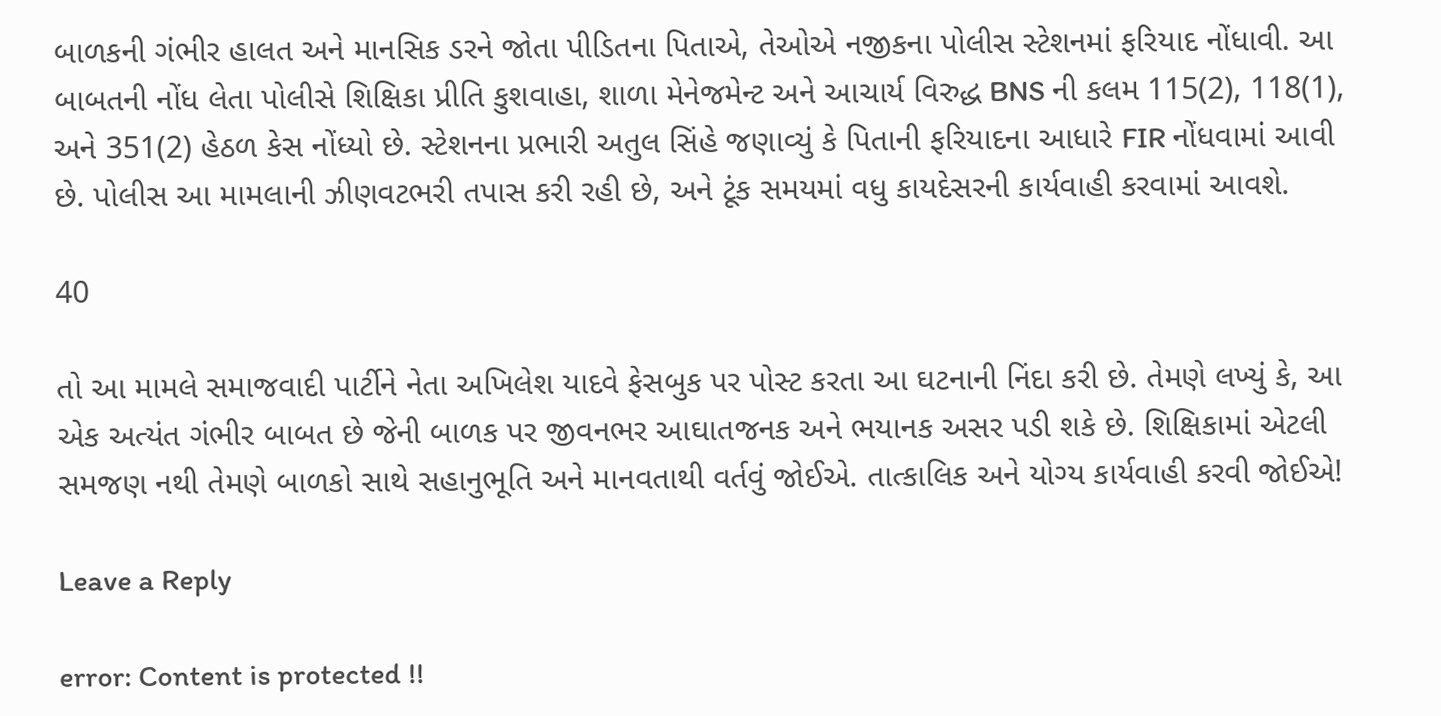બાળકની ગંભીર હાલત અને માનસિક ડરને જોતા પીડિતના પિતાએ, તેઓએ નજીકના પોલીસ સ્ટેશનમાં ફરિયાદ નોંધાવી. આ બાબતની નોંધ લેતા પોલીસે શિક્ષિકા પ્રીતિ કુશવાહા, શાળા મેનેજમેન્ટ અને આચાર્ય વિરુદ્ધ BNS ની કલમ 115(2), 118(1), અને 351(2) હેઠળ કેસ નોંધ્યો છે. સ્ટેશનના પ્રભારી અતુલ સિંહે જણાવ્યું કે પિતાની ફરિયાદના આધારે FIR નોંધવામાં આવી છે. પોલીસ આ મામલાની ઝીણવટભરી તપાસ કરી રહી છે, અને ટૂંક સમયમાં વધુ કાયદેસરની કાર્યવાહી કરવામાં આવશે.

40

તો આ મામલે સમાજવાદી પાર્ટીને નેતા અખિલેશ યાદવે ફેસબુક પર પોસ્ટ કરતા આ ઘટનાની નિંદા કરી છે. તેમણે લખ્યું કે, આ એક અત્યંત ગંભીર બાબત છે જેની બાળક પર જીવનભર આઘાતજનક અને ભયાનક અસર પડી શકે છે. શિક્ષિકામાં એટલી સમજણ નથી તેમણે બાળકો સાથે સહાનુભૂતિ અને માનવતાથી વર્તવું જોઈએ. તાત્કાલિક અને યોગ્ય કાર્યવાહી કરવી જોઈએ!

Leave a Reply

error: Content is protected !!